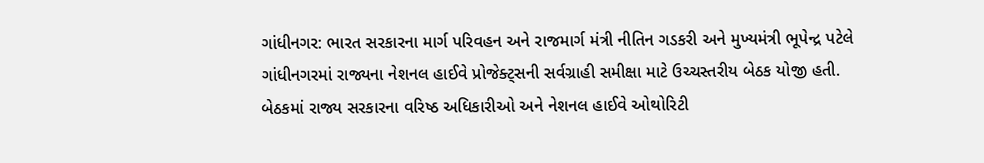ગાંધીનગર: ભારત સરકારના માર્ગ પરિવહન અને રાજમાર્ગ મંત્રી નીતિન ગડકરી અને મુખ્યમંત્રી ભૂપેન્દ્ર પટેલે ગાંધીનગરમાં રાજ્યના નેશનલ હાઈવે પ્રોજેક્ટ્સની સર્વગ્રાહી સમીક્ષા માટે ઉચ્ચસ્તરીય બેઠક યોજી હતી. બેઠકમાં રાજ્ય સરકારના વરિષ્ઠ અધિકારીઓ અને નેશનલ હાઈવે ઓથોરિટી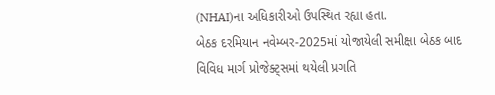(NHAI)ના અધિકારીઓ ઉપસ્થિત રહ્યા હતા.
બેઠક દરમિયાન નવેમ્બર-2025માં યોજાયેલી સમીક્ષા બેઠક બાદ વિવિધ માર્ગ પ્રોજેક્ટ્સમાં થયેલી પ્રગતિ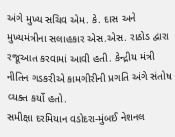અંગે મુખ્ય સચિવ એમ. કે. દાસ અને મુખ્યમંત્રીના સલાહકાર એસ.એસ. રાઠોડ દ્વારા રજૂઆત કરવામાં આવી હતી. કેન્દ્રીય મંત્રી નીતિન ગડકરીએ કામગીરીની પ્રગતિ અંગે સંતોષ વ્યક્ત કર્યો હતો.
સમીક્ષા દરમિયાન વડોદરા-મુંબઈ નેશનલ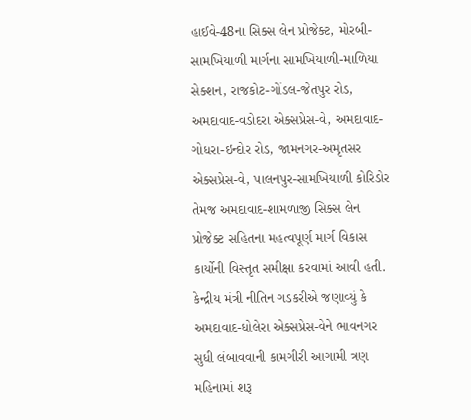હાઈવે-48ના સિક્સ લેન પ્રોજેક્ટ, મોરબી-સામખિયાળી માર્ગના સામખિયાળી-માળિયા સેક્શન, રાજકોટ-ગોંડલ-જેતપુર રોડ, અમદાવાદ-વડોદરા એક્સપ્રેસ-વે, અમદાવાદ-ગોધરા-ઇન્દોર રોડ, જામનગર-અમૃતસર એક્સપ્રેસ-વે, પાલનપુર-સામખિયાળી કોરિડોર તેમજ અમદાવાદ-શામળાજી સિક્સ લેન પ્રોજેક્ટ સહિતના મહત્વપૂર્ણ માર્ગ વિકાસ કાર્યોની વિસ્તૃત સમીક્ષા કરવામાં આવી હતી.
કેન્દ્રીય મંત્રી નીતિન ગડકરીએ જણાવ્યું કે અમદાવાદ-ધોલેરા એક્સપ્રેસ-વેને ભાવનગર સુધી લંબાવવાની કામગીરી આગામી ત્રણ મહિનામાં શરૂ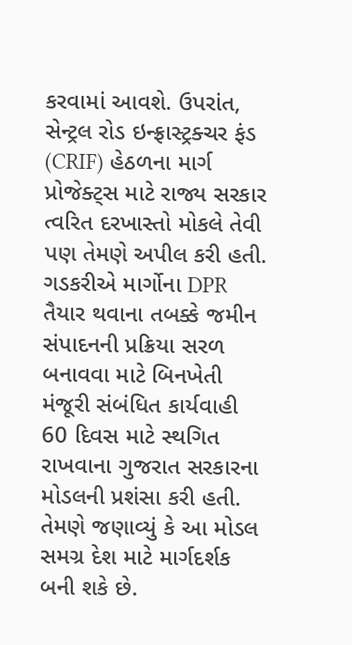કરવામાં આવશે. ઉપરાંત, સેન્ટ્રલ રોડ ઇન્ફ્રાસ્ટ્રક્ચર ફંડ (CRIF) હેઠળના માર્ગ પ્રોજેક્ટ્સ માટે રાજ્ય સરકાર ત્વરિત દરખાસ્તો મોકલે તેવી પણ તેમણે અપીલ કરી હતી.
ગડકરીએ માર્ગોના DPR તૈયાર થવાના તબક્કે જમીન સંપાદનની પ્રક્રિયા સરળ બનાવવા માટે બિનખેતી મંજૂરી સંબંધિત કાર્યવાહી 60 દિવસ માટે સ્થગિત રાખવાના ગુજરાત સરકારના મોડલની પ્રશંસા કરી હતી. તેમણે જણાવ્યું કે આ મોડલ સમગ્ર દેશ માટે માર્ગદર્શક બની શકે છે.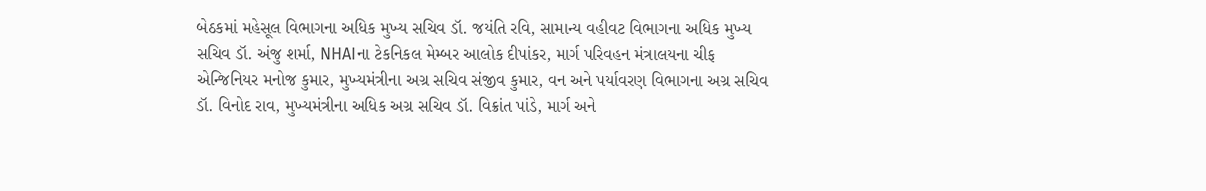બેઠકમાં મહેસૂલ વિભાગના અધિક મુખ્ય સચિવ ડૉ. જયંતિ રવિ, સામાન્ય વહીવટ વિભાગના અધિક મુખ્ય સચિવ ડૉ. અંજુ શર્મા, NHAIના ટેકનિકલ મેમ્બર આલોક દીપાંકર, માર્ગ પરિવહન મંત્રાલયના ચીફ એન્જિનિયર મનોજ કુમાર, મુખ્યમંત્રીના અગ્ર સચિવ સંજીવ કુમાર, વન અને પર્યાવરણ વિભાગના અગ્ર સચિવ ડૉ. વિનોદ રાવ, મુખ્યમંત્રીના અધિક અગ્ર સચિવ ડૉ. વિક્રાંત પાંડે, માર્ગ અને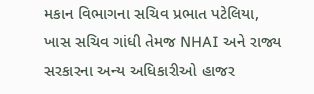મકાન વિભાગના સચિવ પ્રભાત પટેલિયા, ખાસ સચિવ ગાંધી તેમજ NHAI અને રાજ્ય સરકારના અન્ય અધિકારીઓ હાજર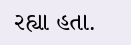રહ્યા હતા.